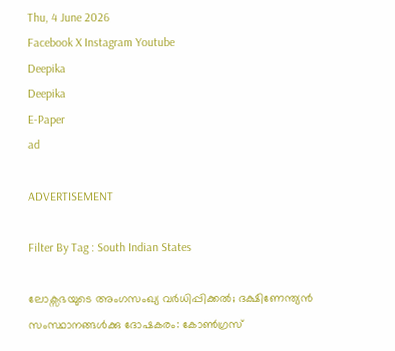Thu, 4 June 2026
Facebook X Instagram Youtube
Deepika
Deepika
E-Paper
ad

ADVERTISEMENT

Filter By Tag : South Indian States

ലോക്സഭയുടെ അംഗസംഖ്യ വർധിപ്പിക്കൽ; ദക്ഷിണേന്ത്യൻ സംസ്ഥാനങ്ങൾക്കു ദോഷകരം: കോണ്‍ഗ്രസ്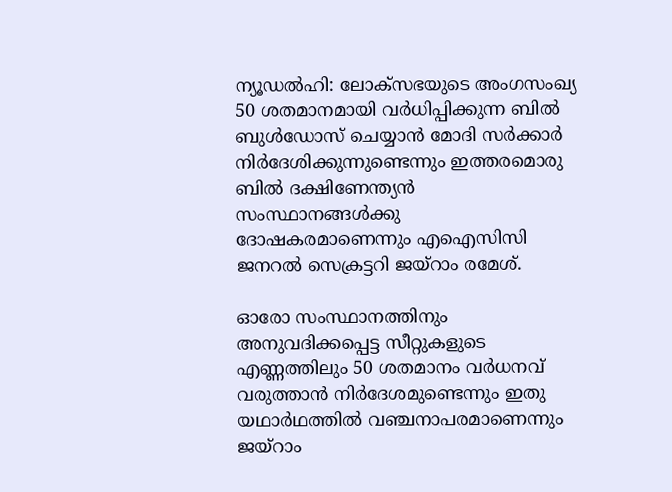ന്യൂഡൽഹി: ലോക്സഭയുടെ അംഗസംഖ്യ 50 ശതമാനമായി വർധിപ്പിക്കുന്ന ബിൽ ബുൾഡോസ് ചെയ്യാൻ മോദി സർക്കാർ നിർദേശിക്കുന്നുണ്ടെന്നും ഇത്തരമൊരു ബിൽ ദക്ഷിണേന്ത്യൻ സംസ്ഥാനങ്ങൾക്കു ദോഷകരമാണെന്നും എഐസിസി ജനറൽ സെക്രട്ടറി ജയ്റാം രമേശ്.

ഓരോ സംസ്ഥാനത്തിനും അനുവദിക്കപ്പെട്ട സീറ്റുകളുടെ എണ്ണത്തിലും 50 ശതമാനം വർധനവ് വരുത്താൻ നിർദേശമുണ്ടെന്നും ഇതു യഥാർഥത്തിൽ വഞ്ചനാപരമാണെന്നും ജയ്റാം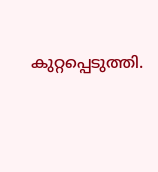കുറ്റപ്പെടുത്തി.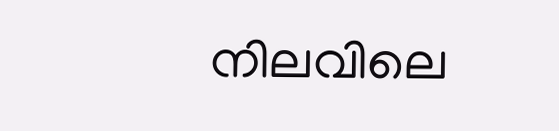നിലവിലെ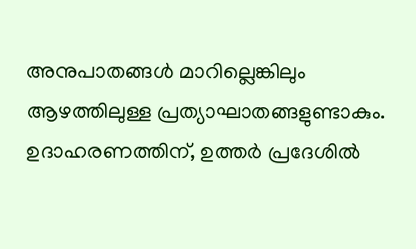അനുപാതങ്ങൾ മാറില്ലെങ്കിലും ആഴത്തിലുള്ള പ്രത്യാഘാതങ്ങളുണ്ടാകും. ഉദാഹരണത്തിന്, ഉത്തർ പ്രദേശിൽ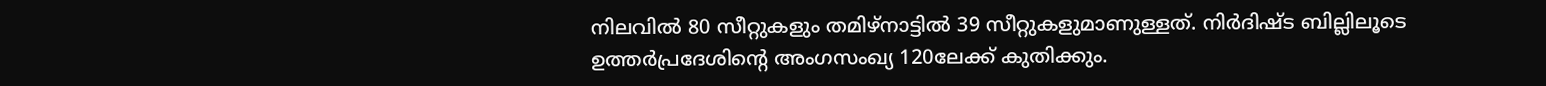നിലവിൽ 80 സീറ്റുകളും തമിഴ്നാട്ടിൽ 39 സീറ്റുകളുമാണുള്ളത്. നിർദിഷ്‌ട ബില്ലിലൂടെ ഉത്തർപ്രദേശിന്‍റെ അംഗസംഖ്യ 120ലേക്ക് കുതിക്കും.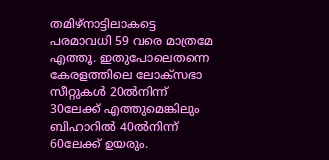തമിഴ്നാട്ടിലാകട്ടെ പരമാവധി 59 വരെ മാത്രമേ എത്തൂ. ഇതുപോലെതന്നെ കേരളത്തിലെ ലോക്സഭാ സീറ്റുകൾ 20ൽനിന്ന് 30ലേക്ക് എത്തുമെങ്കിലും ബിഹാറിൽ 40ൽനിന്ന് 60ലേക്ക് ഉയരും.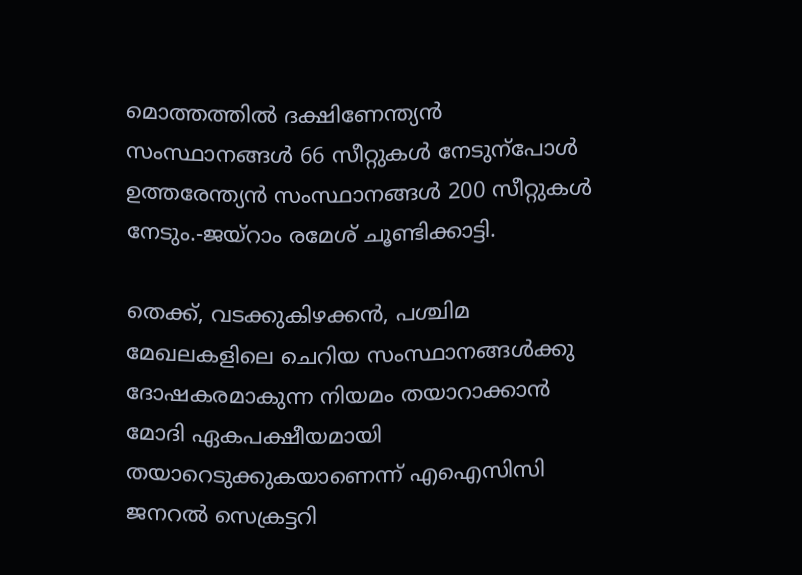മൊത്തത്തിൽ ദക്ഷിണേന്ത്യൻ സംസ്ഥാനങ്ങൾ 66 സീറ്റുകൾ നേടുന്പോൾ ഉത്തരേന്ത്യൻ സംസ്ഥാനങ്ങൾ 200 സീറ്റുകൾ നേടും.-ജയ്റാം രമേശ് ചൂണ്ടിക്കാട്ടി.

തെക്ക്, വടക്കുകിഴക്കൻ, പശ്ചിമ മേഖലകളിലെ ചെറിയ സംസ്ഥാനങ്ങൾക്കു ദോഷകരമാകുന്ന നിയമം തയാറാക്കാൻ മോദി ഏകപക്ഷീയമായി തയാറെടുക്കുകയാണെന്ന് എഐസിസി ജനറൽ സെക്രട്ടറി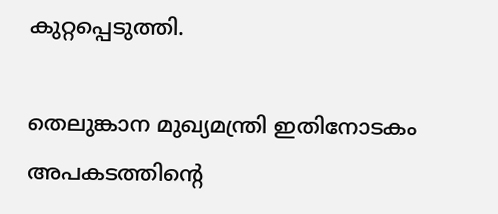കുറ്റപ്പെടുത്തി.

തെലുങ്കാന മുഖ്യമന്ത്രി ഇതിനോടകം അപകടത്തിന്‍റെ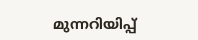മുന്നറിയിപ്പ്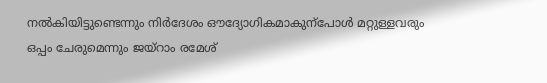നൽകിയിട്ടുണ്ടെന്നും നിർദേശം ഔദ്യോഗികമാകുന്പോൾ മറ്റുള്ളവരും ഒപ്പം ചേരുമെന്നും ജയ്റാം രമേശ്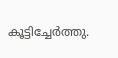കൂട്ടിച്ചേർത്തു.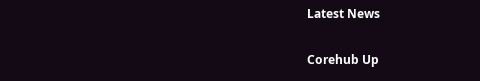Latest News

Corehub Up